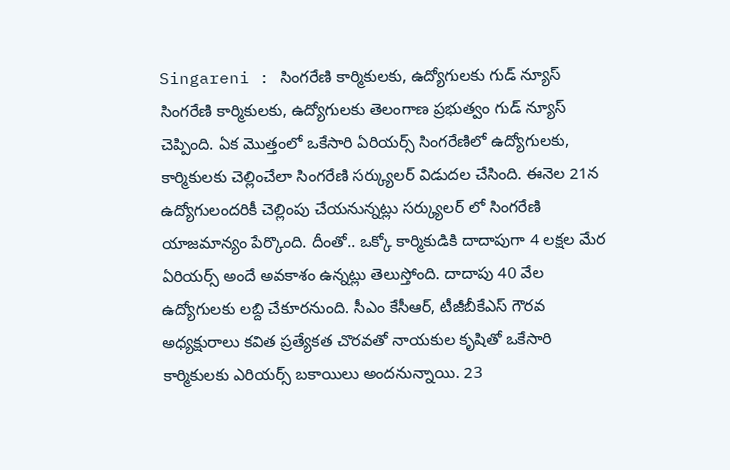Singareni : సింగరేణి కార్మికులకు, ఉద్యోగులకు గుడ్ న్యూస్
సింగరేణి కార్మికులకు, ఉద్యోగులకు తెలంగాణ ప్రభుత్వం గుడ్ న్యూస్ చెప్పింది. ఏక మొత్తంలో ఒకేసారి ఏరియర్స్ సింగరేణిలో ఉద్యోగులకు, కార్మికులకు చెల్లించేలా సింగరేణి సర్క్యులర్ విడుదల చేసింది. ఈనెల 21న ఉద్యోగులందరికీ చెల్లింపు చేయనున్నట్లు సర్క్యులర్ లో సింగరేణి యాజమాన్యం పేర్కొంది. దీంతో.. ఒక్కో కార్మికుడికి దాదాపుగా 4 లక్షల మేర ఏరియర్స్ అందే అవకాశం ఉన్నట్లు తెలుస్తోంది. దాదాపు 40 వేల ఉద్యోగులకు లబ్ది చేకూరనుంది. సీఎం కేసీఆర్, టీజీబీకేఎస్ గౌరవ అధ్యక్షురాలు కవిత ప్రత్యేకత చొరవతో నాయకుల కృషితో ఒకేసారి కార్మికులకు ఎరియర్స్ బకాయిలు అందనున్నాయి. 23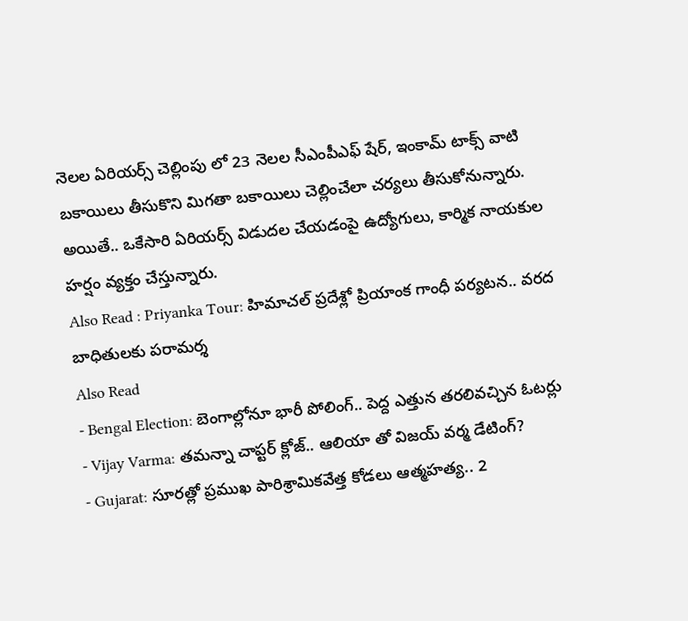నెలల ఏరియర్స్ చెల్లింపు లో 23 నెలల సీఎంపీఎఫ్ షేర్, ఇంకామ్ టాక్స్ వాటి బకాయిలు తీసుకొని మిగతా బకాయిలు చెల్లించేలా చర్యలు తీసుకోనున్నారు. అయితే.. ఒకేసారి ఏరియర్స్ విడుదల చేయడంపై ఉద్యోగులు, కార్మిక నాయకుల హర్షం వ్యక్తం చేస్తున్నారు.
Also Read : Priyanka Tour: హిమాచల్ ప్రదేశ్లో ప్రియాంక గాంధీ పర్యటన.. వరద బాధితులకు పరామర్శ
Also Read
- Bengal Election: బెంగాల్లోనూ భారీ పోలింగ్.. పెద్ద ఎత్తున తరలివచ్చిన ఓటర్లు
- Vijay Varma: తమన్నా చాప్టర్ క్లోజ్.. ఆలియా తో విజయ్ వర్మ డేటింగ్?
- Gujarat: సూరత్లో ప్రముఖ పారిశ్రామికవేత్త కోడలు ఆత్మహత్య.. 2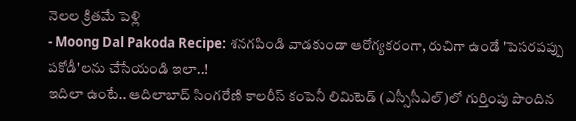నెలల క్రితమే పెళ్లి
- Moong Dal Pakoda Recipe: శనగపిండి వాడకుండా ఆరోగ్యకరంగా, రుచిగా ఉండే 'పెసరపప్పు పకోడీ'లను చేసేయండి ఇలా..!
ఇదిలా ఉంటే.. ఆదిలాబాద్ సింగరేణి కాలరీస్ కంపెనీ లిమిటెడ్ (ఎస్సీసీఎల్)లో గుర్తింపు పొందిన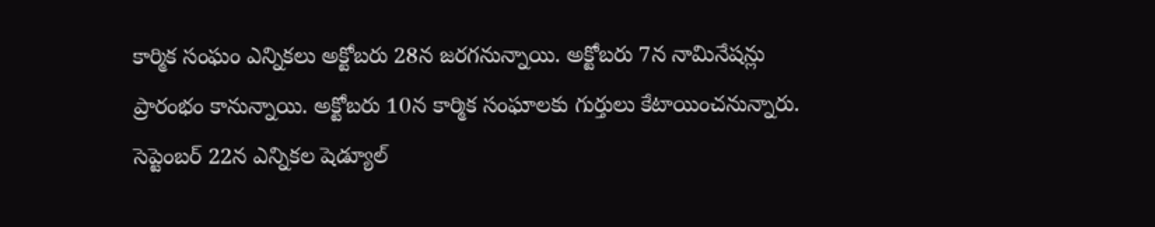కార్మిక సంఘం ఎన్నికలు అక్టోబరు 28న జరగనున్నాయి. అక్టోబరు 7న నామినేషన్లు ప్రారంభం కానున్నాయి. అక్టోబరు 10న కార్మిక సంఘాలకు గుర్తులు కేటాయించనున్నారు. సెప్టెంబర్ 22న ఎన్నికల షెడ్యూల్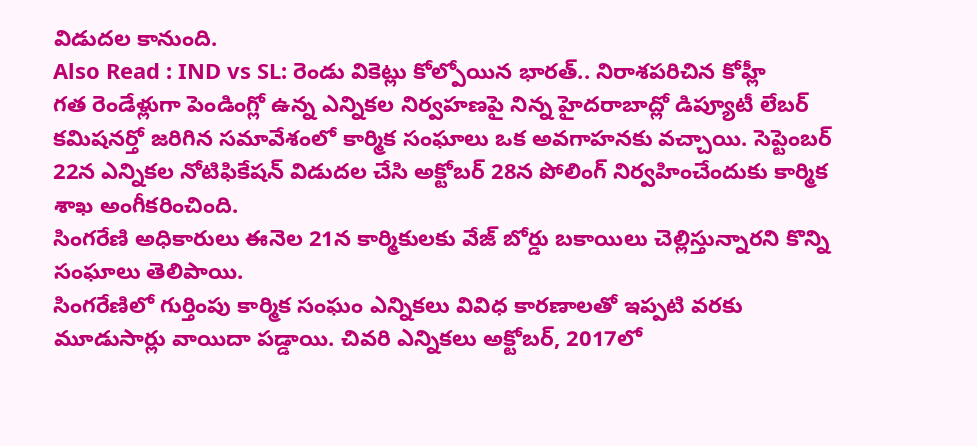విడుదల కానుంది.
Also Read : IND vs SL: రెండు వికెట్లు కోల్పోయిన భారత్.. నిరాశపరిచిన కోహ్లీ
గత రెండేళ్లుగా పెండింగ్లో ఉన్న ఎన్నికల నిర్వహణపై నిన్న హైదరాబాద్లో డిప్యూటీ లేబర్ కమిషనర్తో జరిగిన సమావేశంలో కార్మిక సంఘాలు ఒక అవగాహనకు వచ్చాయి. సెప్టెంబర్ 22న ఎన్నికల నోటిఫికేషన్ విడుదల చేసి అక్టోబర్ 28న పోలింగ్ నిర్వహించేందుకు కార్మిక శాఖ అంగీకరించింది.
సింగరేణి అధికారులు ఈనెల 21న కార్మికులకు వేజ్ బోర్డు బకాయిలు చెల్లిస్తున్నారని కొన్ని సంఘాలు తెలిపాయి.
సింగరేణిలో గుర్తింపు కార్మిక సంఘం ఎన్నికలు వివిధ కారణాలతో ఇప్పటి వరకు మూడుసార్లు వాయిదా పడ్డాయి. చివరి ఎన్నికలు అక్టోబర్, 2017లో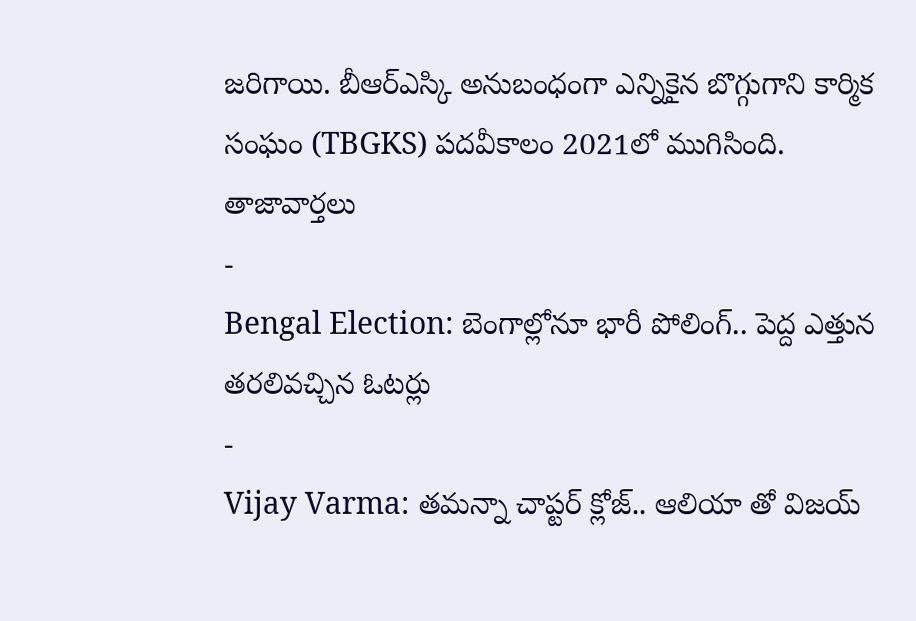జరిగాయి. బీఆర్ఎస్కి అనుబంధంగా ఎన్నికైన బొగ్గుగాని కార్మిక సంఘం (TBGKS) పదవీకాలం 2021లో ముగిసింది.
తాజావార్తలు
-
Bengal Election: బెంగాల్లోనూ భారీ పోలింగ్.. పెద్ద ఎత్తున తరలివచ్చిన ఓటర్లు
-
Vijay Varma: తమన్నా చాప్టర్ క్లోజ్.. ఆలియా తో విజయ్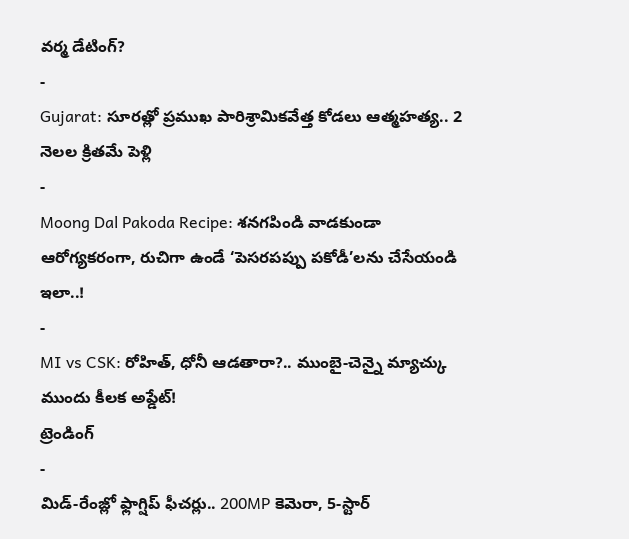వర్మ డేటింగ్?
-
Gujarat: సూరత్లో ప్రముఖ పారిశ్రామికవేత్త కోడలు ఆత్మహత్య.. 2 నెలల క్రితమే పెళ్లి
-
Moong Dal Pakoda Recipe: శనగపిండి వాడకుండా ఆరోగ్యకరంగా, రుచిగా ఉండే ‘పెసరపప్పు పకోడీ’లను చేసేయండి ఇలా..!
-
MI vs CSK: రోహిత్, ధోనీ ఆడతారా?.. ముంబై-చెన్నై మ్యాచ్కు ముందు కీలక అప్డేట్!
ట్రెండింగ్
-
మిడ్-రేంజ్లో ఫ్లాగ్షిప్ ఫీచర్లు.. 200MP కెమెరా, 5-స్టార్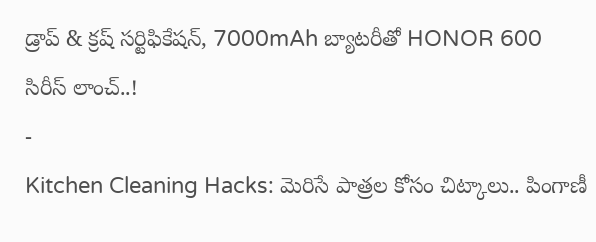డ్రాప్ & క్రష్ సర్టిఫికేషన్, 7000mAh బ్యాటరీతో HONOR 600 సిరీస్ లాంచ్..!
-
Kitchen Cleaning Hacks: మెరిసే పాత్రల కోసం చిట్కాలు.. పింగాణీ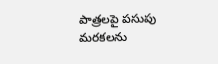పాత్రలపై పసుపు మరకలను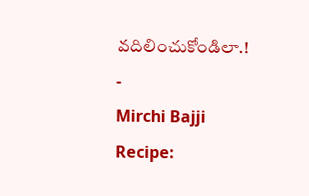వదిలించుకోండిలా.!
-
Mirchi Bajji Recipe: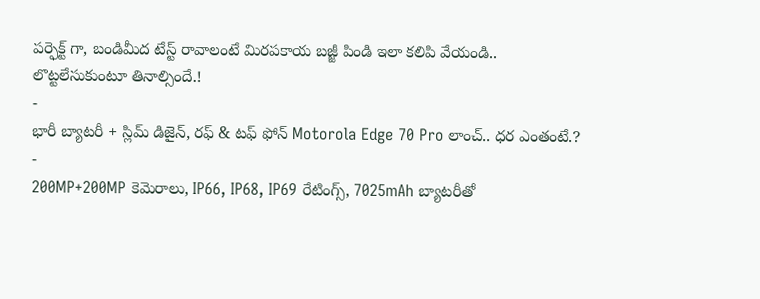పర్ఫెక్ట్ గా, బండిమీద టేస్ట్ రావాలంటే మిరపకాయ బజ్జీ పిండి ఇలా కలిపి వేయండి.. లొట్టలేసుకుంటూ తినాల్సిందే.!
-
భారీ బ్యాటరీ + స్లిమ్ డిజైన్, రఫ్ & టఫ్ ఫోన్ Motorola Edge 70 Pro లాంచ్.. ధర ఎంతంటే.?
-
200MP+200MP కెమెరాలు, IP66, IP68, IP69 రేటింగ్స్, 7025mAh బ్యాటరీతో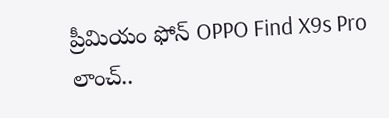ప్రీమియం ఫోన్ OPPO Find X9s Pro లాంచ్..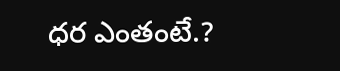ధర ఎంతంటే.?